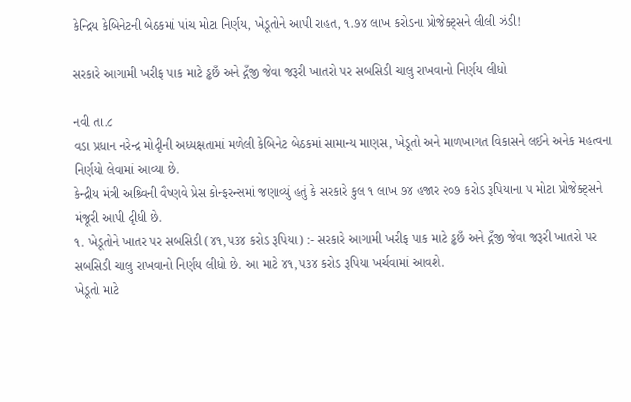કેન્દ્રિય કેબિનેટની બેઠકમાં પાંચ મોટા નિર્ણય, ખેડૂતોને આપી રાહત, ૧.૭૪ લાખ કરોડના પ્રોજેક્ટ્સને લીલી ઝંડી!

સરકારે આગામી ખરીફ પાક માટે ડ્ઢછઁ અને દ્ગઁજી જેવા જરૂરી ખાતરો પર સબસિડી ચાલુ રાખવાનો નિર્ણય લીધો

નવી તા.૮
વડા પ્રધાન નરેન્દ્ર મોદૃીની અધ્યક્ષતામાં મળેલી કેબિનેટ બેઠકમાં સામાન્ય માણસ, ખેડૂતો અને માળખાગત વિકાસને લઈને અનેક મહત્વના નિર્ણયો લેવામાં આવ્યા છે.
કેન્દ્રીય મંત્રી અશ્ર્વિની વૈષ્ણવે પ્રેસ કોન્ફરન્સમાં જણાવ્યું હતું કે સરકારે કુલ ૧ લાખ ૭૪ હજાર ૨૦૭ કરોડ રૂપિયાના ૫ મોટા પ્રોજેક્ટ્સને મંજૂરી આપી દૃીધી છે.
૧. ખેડૂતોને ખાતર પર સબસિડી (૪૧,૫૩૪ કરોડ રૂપિયા) :- સરકારે આગામી ખરીફ પાક માટે ડ્ઢછઁ અને દ્ગઁજી જેવા જરૂરી ખાતરો પર સબસિડી ચાલુ રાખવાનો નિર્ણય લીધો છે. આ માટે ૪૧,૫૩૪ કરોડ રૂપિયા ખર્ચવામાં આવશે.
ખેડૂતો માટે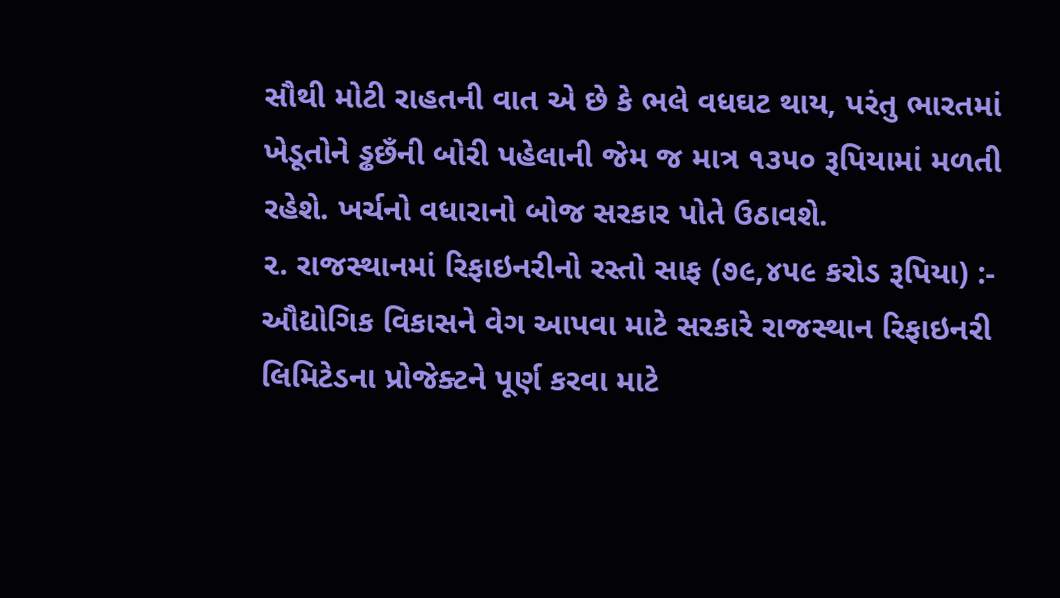સૌથી મોટી રાહતની વાત એ છે કે ભલે વધઘટ થાય, પરંતુ ભારતમાં ખેડૂતોને ડ્ઢછઁની બોરી પહેલાની જેમ જ માત્ર ૧૩૫૦ રૂપિયામાં મળતી રહેશે. ખર્ચનો વધારાનો બોજ સરકાર પોતે ઉઠાવશે.
૨. રાજસ્થાનમાં રિફાઇનરીનો રસ્તો સાફ (૭૯,૪૫૯ કરોડ રૂપિયા) :- ઔદ્યોગિક વિકાસને વેગ આપવા માટે સરકારે રાજસ્થાન રિફાઇનરી લિમિટેડના પ્રોજેક્ટને પૂર્ણ કરવા માટે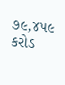૭૯,૪૫૯ કરોડ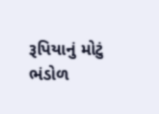રૂપિયાનું મોટું ભંડોળ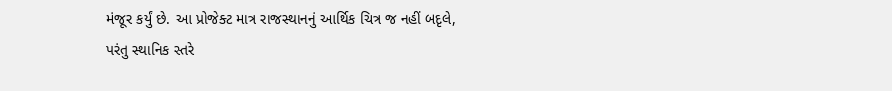મંજૂર કર્યું છે. આ પ્રોજેક્ટ માત્ર રાજસ્થાનનું આર્થિક ચિત્ર જ નહીં બદૃલે, પરંતુ સ્થાનિક સ્તરે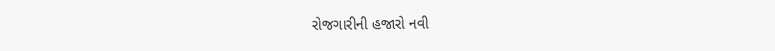રોજગારીની હજારો નવી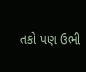તકો પણ ઉભી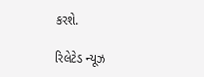કરશે.

રિલેટેડ ન્યૂઝ